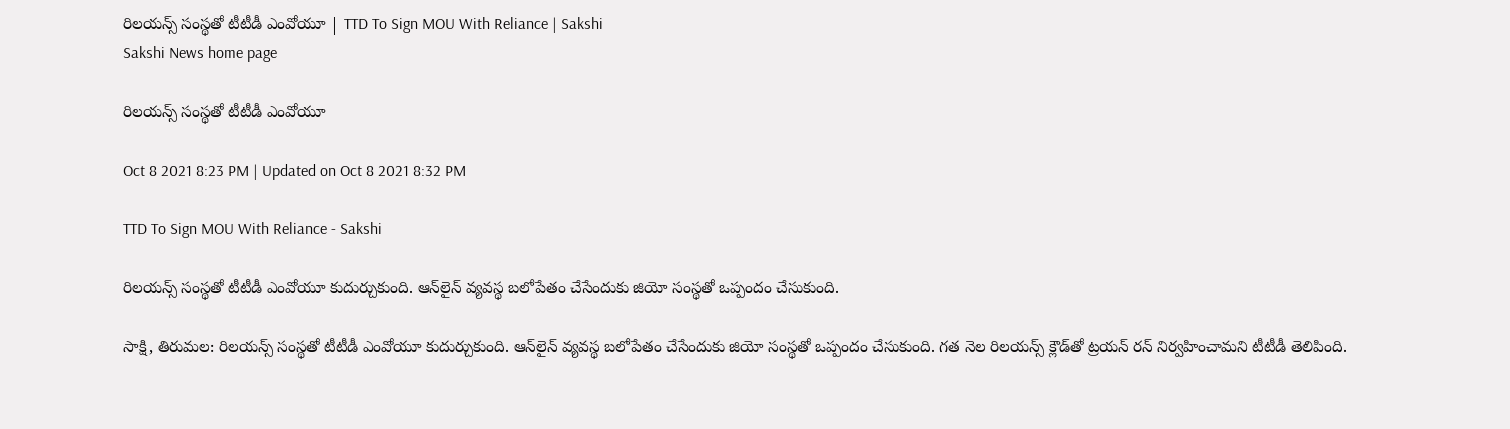రిలయన్స్‌ సంస్థతో టీటీడీ ఎంవోయూ | TTD To Sign MOU With Reliance | Sakshi
Sakshi News home page

రిలయన్స్‌ సంస్థతో టీటీడీ ఎంవోయూ

Oct 8 2021 8:23 PM | Updated on Oct 8 2021 8:32 PM

TTD To Sign MOU With Reliance - Sakshi

రిలయన్స్‌ సంస్థతో టీటీడీ ఎంవోయూ కుదుర్చుకుంది. ఆన్‌లైన్‌ వ్యవస్థ బలోపేతం చేసేందుకు జియో సంస్థతో ఒప్పందం చేసుకుంది.

సాక్షి, తిరుమల: రిలయన్స్‌ సంస్థతో టీటీడీ ఎంవోయూ కుదుర్చుకుంది. ఆన్‌లైన్‌ వ్యవస్థ బలోపేతం చేసేందుకు జియో సంస్థతో ఒప్పందం చేసుకుంది. గత నెల రిలయన్స్‌ క్లౌడ్‌తో ట్రయన్‌ రన్‌ నిర్వహించామని టీటీడీ తెలిపింది.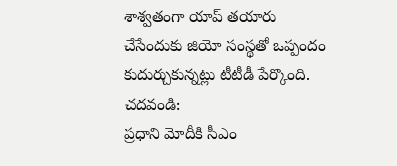శాశ్వతంగా యాప్‌ తయారు చేసేందుకు జియో సంస్థతో ఒప్పందం కుదుర్చుకున్నట్లు టీటీడీ పేర్కొంది.
చదవండి:
ప్రధాని మోదీకి సీఎం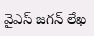వైఎస్‌ జగన్‌ లేఖ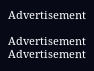Advertisement

Advertisement
Advertisement